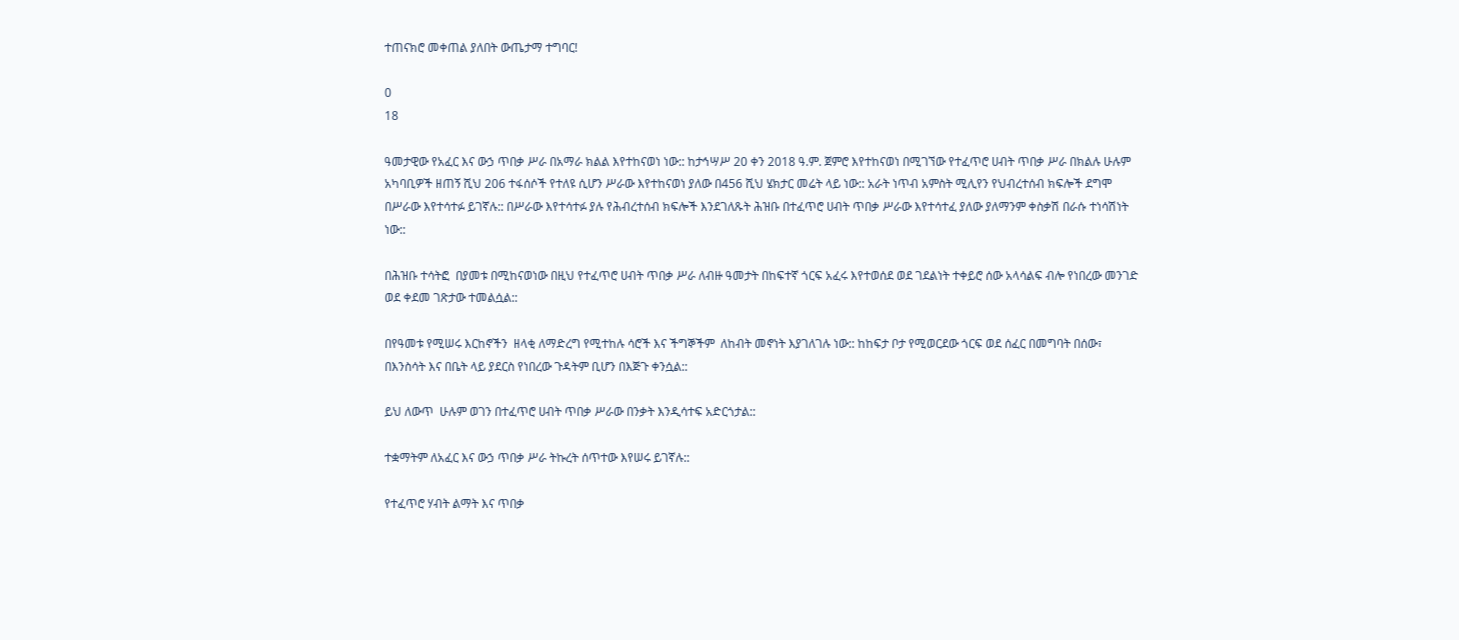ተጠናክሮ መቀጠል ያለበት ውጤታማ ተግባር!

0
18

ዓመታዊው የአፈር እና ውኃ ጥበቃ ሥራ በአማራ ክልል እየተከናወነ ነው:: ከታኅሣሥ 20 ቀን 2018 ዓ.ም. ጀምሮ እየተከናወነ በሚገኘው የተፈጥሮ ሀብት ጥበቃ ሥራ በክልሉ ሁሉም አካባቢዎች ዘጠኝ ሺህ 206 ተፋሰሶች የተለዩ ሲሆን ሥራው እየተከናወነ ያለው በ456 ሺህ ሄክታር መሬት ላይ ነው:: አራት ነጥብ አምስት ሚሊየን የህብረተሰብ ክፍሎች ደግሞ በሥራው እየተሳተፉ ይገኛሉ:: በሥራው እየተሳተፉ ያሉ የሕብረተሰብ ክፍሎች እንደገለጹት ሕዝቡ በተፈጥሮ ሀብት ጥበቃ ሥራው እየተሳተፈ ያለው ያለማንም ቀስቃሽ በራሱ ተነሳሽነት ነው::

በሕዝቡ ተሳትፎ  በያመቱ በሚከናወነው በዚህ የተፈጥሮ ሀብት ጥበቃ ሥራ ለብዙ ዓመታት በከፍተኛ ጎርፍ አፈሩ እየተወሰደ ወደ ገደልነት ተቀይሮ ሰው አላሳልፍ ብሎ የነበረው መንገድ   ወደ ቀደመ ገጽታው ተመልሷል::

በየዓመቱ የሚሠሩ እርከኖችን  ዘላቂ ለማድረግ የሚተከሉ ሳሮች እና ችግኞችም  ለከብት መኖነት እያገለገሉ ነው:: ከከፍታ ቦታ የሚወርደው ጎርፍ ወደ ሰፈር በመግባት በሰው፣ በእንስሳት እና በቤት ላይ ያደርስ የነበረው ጉዳትም ቢሆን በእጅጉ ቀንሷል::

ይህ ለውጥ  ሁሉም ወገን በተፈጥሮ ሀብት ጥበቃ ሥራው በንቃት እንዲሳተፍ አድርጎታል::

ተቋማትም ለአፈር እና ውኃ ጥበቃ ሥራ ትኩረት ሰጥተው እየሠሩ ይገኛሉ::

የተፈጥሮ ሃብት ልማት እና ጥበቃ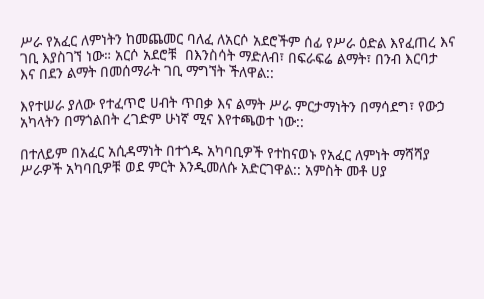ሥራ የአፈር ለምነትን ከመጨመር ባለፈ ለአርሶ አደሮችም ሰፊ የሥራ ዕድል እየፈጠረ እና ገቢ እያስገኘ ነው። አርሶ አደሮቹ  በእንስሳት ማድለብ፣ በፍራፍሬ ልማት፣ በንብ እርባታ እና በደን ልማት በመሰማራት ገቢ ማግኘት ችለዋል::

እየተሠራ ያለው የተፈጥሮ ሀብት ጥበቃ እና ልማት ሥራ ምርታማነትን በማሳደግ፣ የውኃ አካላትን በማጎልበት ረገድም ሁነኛ ሚና እየተጫወተ ነው::

በተለይም በአፈር አሲዳማነት በተጎዱ አካባቢዎች የተከናወኑ የአፈር ለምነት ማሻሻያ ሥራዎች አካባቢዎቹ ወደ ምርት እንዲመለሱ አድርገዋል:: አምስት መቶ ሀያ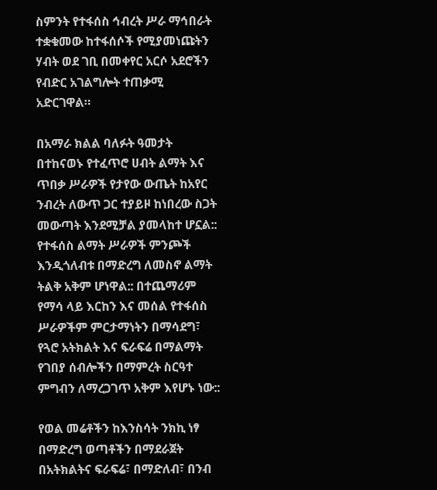ስምንት የተፋሰስ ኅብረት ሥራ ማኅበራት ተቋቁመው ከተፋሰሶች የሚያመነጩትን ሃብት ወደ ገቢ በመቀየር አርሶ አደሮችን የብድር አገልግሎት ተጠቃሚ አድርገዋል።

በአማራ ክልል ባለፉት ዓመታት በተከናወኑ የተፈጥሮ ሀብት ልማት እና ጥበቃ ሥራዎች የታየው ውጤት ከአየር ንብረት ለውጥ ጋር ተያይዞ ከነበረው ስጋት መውጣት እንደሚቻል ያመላከተ ሆኗል:: የተፋሰስ ልማት ሥራዎች ምንጮች እንዲጎለብቱ በማድረግ ለመስኖ ልማት ትልቅ አቅም ሆነዋል:: በተጨማሪም የማሳ ላይ እርከን እና መሰል የተፋሰስ ሥራዎችም ምርታማነትን በማሳደግ፣ የጓሮ አትክልት እና ፍራፍሬ በማልማት የገበያ ሰብሎችን በማምረት ስርዓተ ምግብን ለማረጋገጥ አቅም እየሆኑ ነው::

የወል መሬቶችን ከእንስሳት ንክኪ ነፃ በማድረግ ወጣቶችን በማደራጀት በአትክልትና ፍራፍሬ፣ በማድለብ፣ በንብ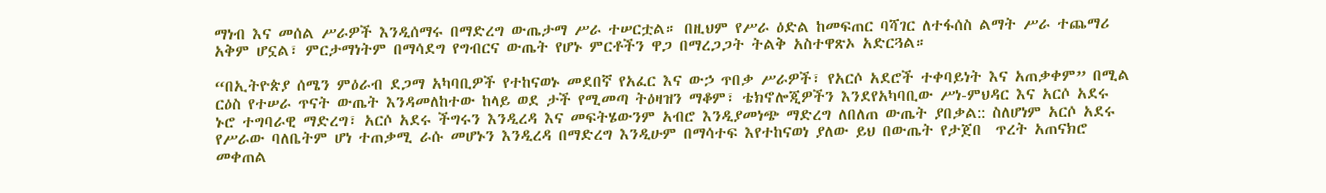ማነብ እና መሰል ሥራዎች እንዲሰማሩ በማድረግ ውጤታማ ሥራ ተሠርቷል። በዚህም የሥራ ዕድል ከመፍጠር ባሻገር ለተፋሰስ ልማት ሥራ ተጨማሪ አቅም ሆኗል፣ ምርታማነትም በማሳደግ የግብርና ውጤት የሆኑ ምርቶችን ዋጋ በማረጋጋት ትልቅ አስተዋጽኦ አድርጓል።

“በኢትዮጵያ ሰሜን ምዕራብ ደጋማ አካባቢዎች የተከናወኑ መደበኛ የአፈር እና ውኃ ጥበቃ ሥራዎች፣ የአርሶ አደሮች ተቀባይነት እና አጠቃቀም” በሚል ርዕስ የተሠራ ጥናት ውጤት እንዳመለከተው ከላይ ወደ ታች የሚመጣ ትዕዛዝን ማቆም፣ ቴክኖሎጂዎችን እንደየአካባቢው ሥነ-ምህዳር እና አርሶ አደሩ ኑሮ ተግባራዊ ማድረግ፣ አርሶ አደሩ ችግሩን እንዲረዳ እና መፍትሄውንም አብሮ እንዲያመነጭ ማድረግ ለበለጠ ውጤት ያበቃል:: ስለሆነም አርሶ አደሩ  የሥራው ባለቤትም ሆነ ተጠቃሚ ራሱ መሆኑን እንዲረዳ በማድረግ እንዲሁም በማሳተፍ እየተከናወነ ያለው ይህ በውጤት የታጀበ  ጥረት አጠናክሮ መቀጠል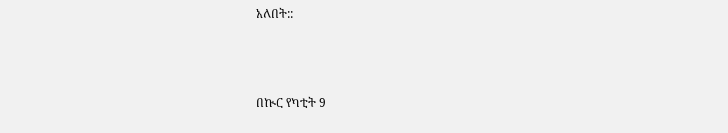አለበት::



በኲር የካቲት 9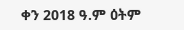ቀን 2018 ዓ.ም ዕትም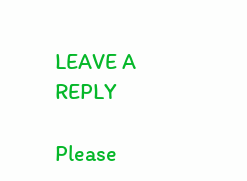LEAVE A REPLY

Please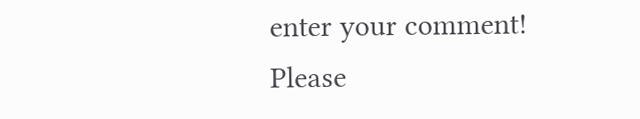enter your comment!
Please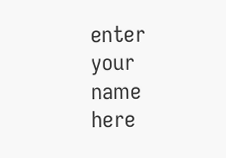enter your name here